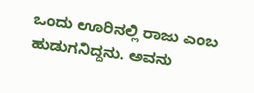ಒಂದು ಊರಿನಲ್ಲಿ ರಾಜು ಎಂಬ ಹುಡುಗನಿದ್ದನು. ಅವನು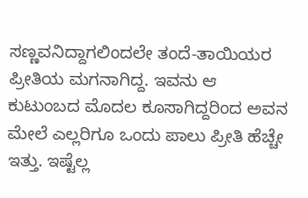ಸಣ್ಣವನಿದ್ದಾಗಲಿಂದಲೇ ತಂದೆ-ತಾಯಿಯರ ಪ್ರೀತಿಯ ಮಗನಾಗಿದ್ದ. ಇವನು ಆ ಕುಟುಂಬದ ಮೊದಲ ಕೂಸಾಗಿದ್ದರಿಂದ ಅವನ ಮೇಲೆ ಎಲ್ಲರಿಗೂ ಒಂದು ಪಾಲು ಪ್ರೀತಿ ಹೆಚ್ಚೇ ಇತ್ತು. ಇಷ್ಟೆಲ್ಲ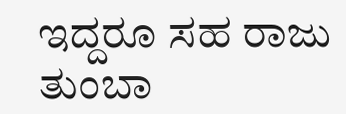ಇದ್ದರೂ ಸಹ ರಾಜು ತುಂಬಾ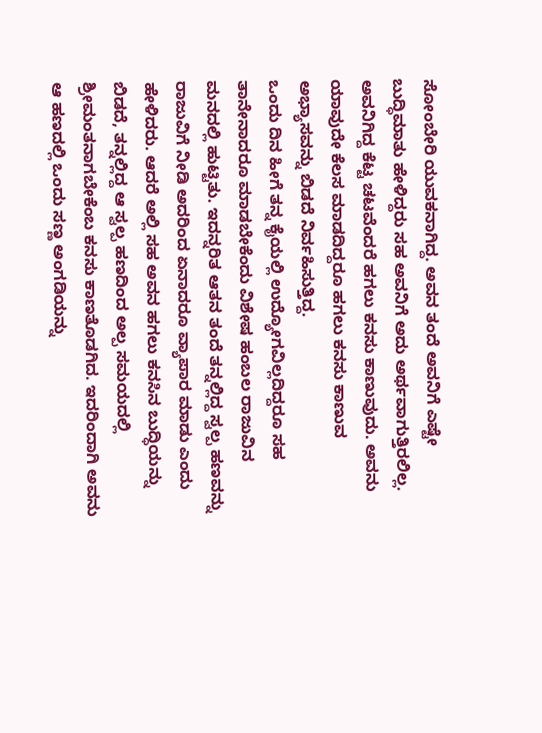ಸೋಂಬೇರಿ ಯುವಕನಾಗಿದ್ದ. ಅವನ ತಂದೆ ಅವನಿಗೆ ಎಷ್ಟೇ ಬುದ್ಧಿಮಾತು ಹೇಳಿದ್ದರು ಸಹ ಅವನಿಗೆ ಅದು ಅರ್ಥವಾಗುತ್ತಿರಲಿಲ್ಲ. ಅವನಿಗಿದ್ದ ಕೆಟ್ಟ ಚಟವೆಂದರೆ ಹಗಲು ಕನಸು ಕಾಣುವುದು. ಅವನು ಯಾವುದೇ ಕೆಲಸ ಮಾಡದಿದ್ದರೂ ಹಗಲು ಕನಸು ಕಾಣುವ ಅಭ್ಯಾಸವನ್ನು ಬಿಡದೆ ನಿರ್ವಹಿಸುತ್ತಿದ್ದ.
ಒಂದು ದಿನ ಹೀಗೆ ತನ್ನ ಕೈಯಲ್ಲಿ ಉದ್ಯೋಗವಿಲ್ಲದಿದ್ದರೂ ಸಹ ತಾನೇನಾದರೂ ಮಾಡಬೇಕೆಂದು ವಿಶೇಷ ಹಂಬಲ ರಾಜುವಿನ ಮನದಲ್ಲಿ ಹುಟ್ಟಿತು. ಇದನ್ನರಿತ ಆತನ ತಂದೆ ತನ್ನಲ್ಲಿದ್ದ ಸ್ವಲ್ಪ ಹಣವನ್ನು ರಾಜುವಿಗೆ ನೀಡಿ ಅದರಿಂದ ಏನಾದರೂ ವ್ಯಾಪಾರ ಮಾಡು ಎಂದು ಹೇಳಿದರು. ಆದರೆ ಅಲ್ಲಿ ಸಹ ಅವನ ಹಗಲು ಕನಸಿನ ಬುದ್ಧಿಯನ್ನು ಬಿಡದೆ, ತನ್ನಲ್ಲಿದ್ದ ಆ ಸ್ವಲ್ಪ ಹಣದಿಂದ ಅಲ್ಪ ಸಮಯದಲ್ಲಿ ಶ್ರೀಮಂತನಾಗಬೇಕೆಂಬ ಕನಸು ಕಾಣತೊಡಗಿದ. ಇದರಿಂದಾಗಿ ಅವನು ಆ ಹಣದಲ್ಲಿ ಒಂದು ಸಣ್ಣ ಅಂಗಡಿಯನ್ನು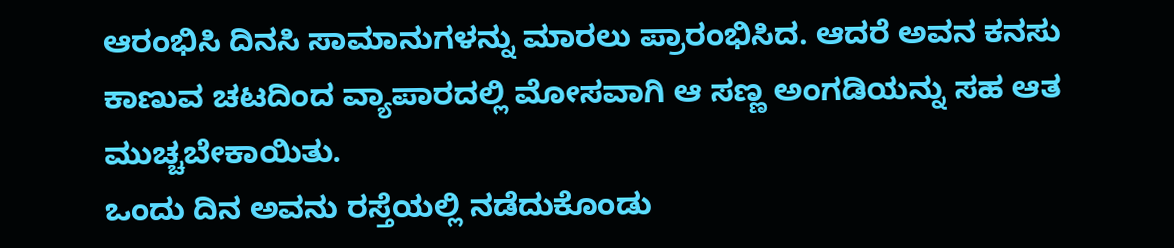ಆರಂಭಿಸಿ ದಿನಸಿ ಸಾಮಾನುಗಳನ್ನು ಮಾರಲು ಪ್ರಾರಂಭಿಸಿದ. ಆದರೆ ಅವನ ಕನಸು ಕಾಣುವ ಚಟದಿಂದ ವ್ಯಾಪಾರದಲ್ಲಿ ಮೋಸವಾಗಿ ಆ ಸಣ್ಣ ಅಂಗಡಿಯನ್ನು ಸಹ ಆತ ಮುಚ್ಚಬೇಕಾಯಿತು.
ಒಂದು ದಿನ ಅವನು ರಸ್ತೆಯಲ್ಲಿ ನಡೆದುಕೊಂಡು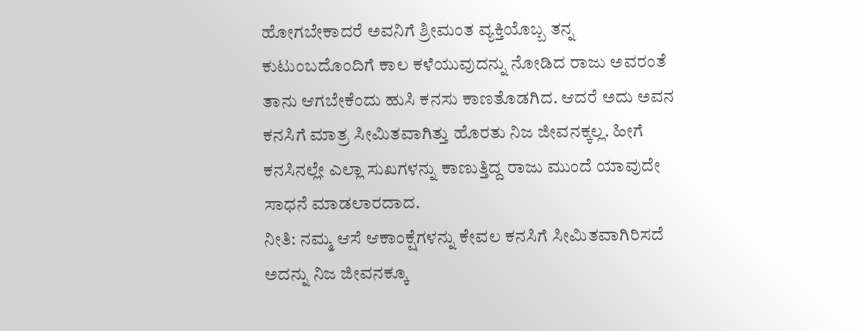ಹೋಗಬೇಕಾದರೆ ಅವನಿಗೆ ಶ್ರೀಮಂತ ವ್ಯಕ್ತಿಯೊಬ್ಬ ತನ್ನ ಕುಟುಂಬದೊಂದಿಗೆ ಕಾಲ ಕಳೆಯುವುದನ್ನು ನೋಡಿದ ರಾಜು ಅವರಂತೆ ತಾನು ಆಗಬೇಕೆಂದು ಹುಸಿ ಕನಸು ಕಾಣತೊಡಗಿದ. ಆದರೆ ಅದು ಅವನ ಕನಸಿಗೆ ಮಾತ್ರ ಸೀಮಿತವಾಗಿತ್ತು ಹೊರತು ನಿಜ ಜೀವನಕ್ಕಲ್ಲ. ಹೀಗೆ ಕನಸಿನಲ್ಲೇ ಎಲ್ಲಾ ಸುಖಗಳನ್ನು ಕಾಣುತ್ತಿದ್ದ ರಾಜು ಮುಂದೆ ಯಾವುದೇ ಸಾಧನೆ ಮಾಡಲಾರದಾದ.
ನೀತಿ: ನಮ್ಮ ಆಸೆ ಆಕಾಂಕ್ಷೆಗಳನ್ನು ಕೇವಲ ಕನಸಿಗೆ ಸೀಮಿತವಾಗಿರಿಸದೆ ಅದನ್ನು ನಿಜ ಜೀವನಕ್ಕೂ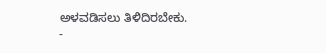ಅಳವಡಿಸಲು ತಿಳಿದಿರಬೇಕು.
-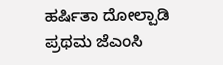ಹರ್ಷಿತಾ ದೋಲ್ಪಾಡಿ
ಪ್ರಥಮ ಜೆಎಂಸಿ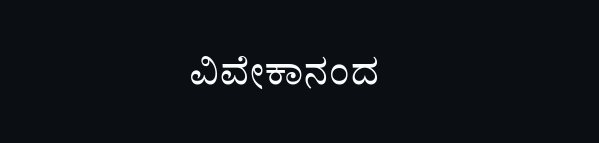ವಿವೇಕಾನಂದ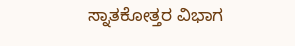ಸ್ನಾತಕೋತ್ತರ ವಿಭಾಗ